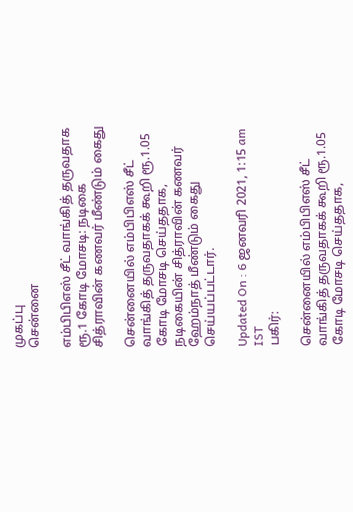முகப்பு
சென்னை

எம்பிபிஎஸ் சீட் வாங்கித் தருவதாக ரூ.1 கோடி மோசடி: நடிகை சித்ராவின் கணவர் மீண்டும் கைது

சென்னையில் எம்பிபிஎஸ் சீட் வாங்கித் தருவதாகக் கூறி ரூ.1.05 கோடி மோசடி செய்ததாக, நடிகையின் சித்ராவின் கணவர் ஹேம்நாத் மீண்டும் கைது செய்யப்பட்டார்.

Updated On : 6 ஜனவரி 2021, 1:15 am IST
பகிர்:

சென்னையில் எம்பிபிஎஸ் சீட் வாங்கித் தருவதாகக் கூறி ரூ.1.05 கோடி மோசடி செய்ததாக,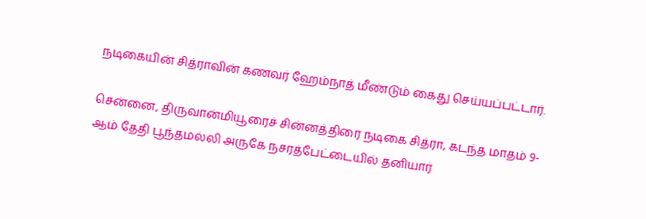நடிகையின் சித்ராவின் கணவர் ஹேம்நாத் மீண்டும் கைது செய்யப்பட்டார்.

சென்னை, திருவான்மியூரைச் சின்னத்திரை நடிகை சித்ரா, கடந்த மாதம் 9-ஆம் தேதி பூந்தமல்லி அருகே நசரத்பேட்டையில் தனியார்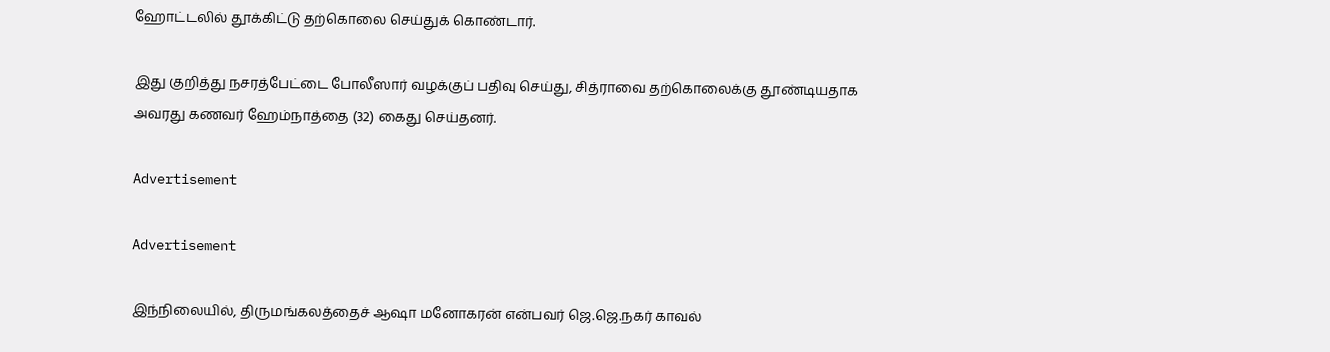ஹோட்டலில் தூக்கிட்டு தற்கொலை செய்துக் கொண்டார்.

இது குறித்து நசரத்பேட்டை போலீஸார் வழக்குப் பதிவு செய்து, சித்ராவை தற்கொலைக்கு தூண்டியதாக அவரது கணவர் ஹேம்நாத்தை (32) கைது செய்தனர்.

Advertisement

Advertisement

இந்நிலையில், திருமங்கலத்தைச் ஆஷா மனோகரன் என்பவர் ஜெ.ஜெ.நகர் காவல்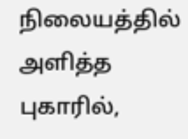நிலையத்தில் அளித்த புகாரில்,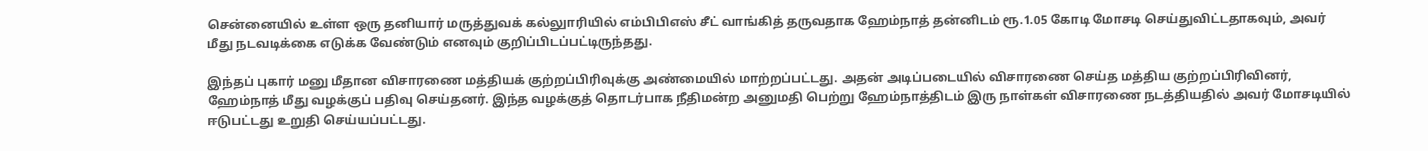சென்னையில் உள்ள ஒரு தனியார் மருத்துவக் கல்லுாரியில் எம்பிபிஎஸ் சீட் வாங்கித் தருவதாக ஹேம்நாத் தன்னிடம் ரூ.1.05 கோடி மோசடி செய்துவிட்டதாகவும், அவர் மீது நடவடிக்கை எடுக்க வேண்டும் எனவும் குறிப்பிடப்பட்டிருந்தது.

இந்தப் புகார் மனு மீதான விசாரணை மத்தியக் குற்றப்பிரிவுக்கு அண்மையில் மாற்றப்பட்டது. அதன் அடிப்படையில் விசாரணை செய்த மத்திய குற்றப்பிரிவினர், ஹேம்நாத் மீது வழக்குப் பதிவு செய்தனர். இந்த வழக்குத் தொடர்பாக நீதிமன்ற அனுமதி பெற்று ஹேம்நாத்திடம் இரு நாள்கள் விசாரணை நடத்தியதில் அவர் மோசடியில் ஈடுபட்டது உறுதி செய்யப்பட்டது.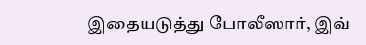இதையடுத்து போலீஸார், இவ்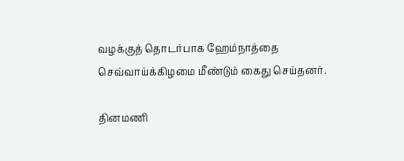வழக்குத் தொடர்பாக ஹேம்நாத்தை செவ்வாய்க்கிழமை மீண்டும் கைது செய்தனர்.

தினமணி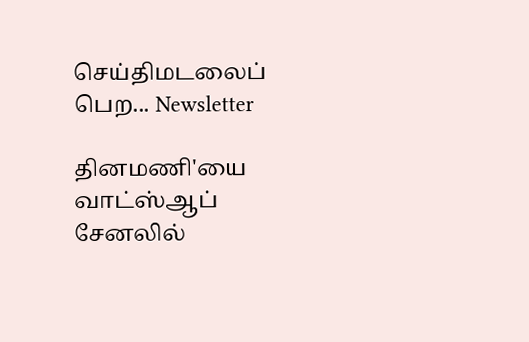செய்திமடலைப் பெற... Newsletter

தினமணி'யை வாட்ஸ்ஆப் சேனலில்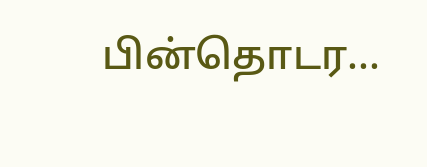பின்தொடர...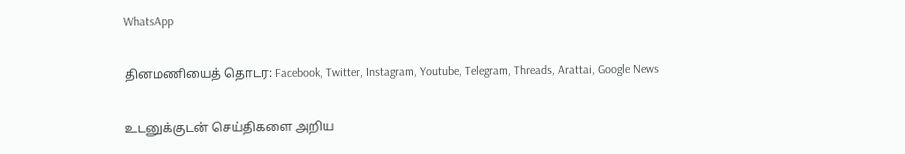WhatsApp

தினமணியைத் தொடர: Facebook, Twitter, Instagram, Youtube, Telegram, Threads, Arattai, Google News

உடனுக்குடன் செய்திகளை அறிய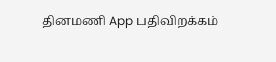தினமணி App பதிவிறக்கம்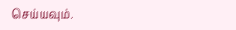செய்யவும்.